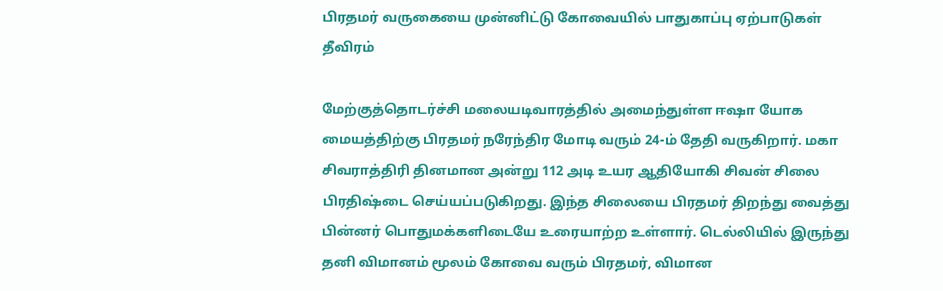பிரதமர் வருகையை முன்னிட்டு கோவையில் பாதுகாப்பு ஏற்பாடுகள் தீவிரம்

மேற்குத்தொடர்ச்சி மலையடிவாரத்தில் அமைந்துள்ள ஈஷா யோக மையத்திற்கு பிரதமர் நரேந்திர மோடி வரும் 24-ம் தேதி வருகிறார். மகா சிவராத்திரி தினமான அன்று 112 அடி உயர ஆதியோகி சிவன் சிலை பிரதிஷ்டை செய்யப்படுகிறது. இந்த சிலையை பிரதமர் திறந்து வைத்து பின்னர் பொதுமக்களிடையே உரையாற்ற உள்ளார். டெல்லியில் இருந்து தனி விமானம் மூலம் கோவை வரும் பிரதமர், விமான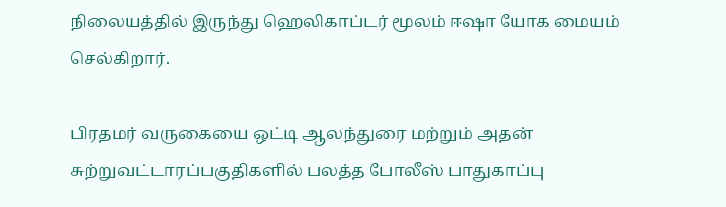நிலையத்தில் இருந்து ஹெலிகாப்டர் மூலம் ஈஷா யோக மையம் செல்கிறார்.

பிரதமர் வருகையை ஒட்டி ஆலந்துரை மற்றும் அதன் சுற்றுவட்டாரப்பகுதிகளில் பலத்த போலீஸ் பாதுகாப்பு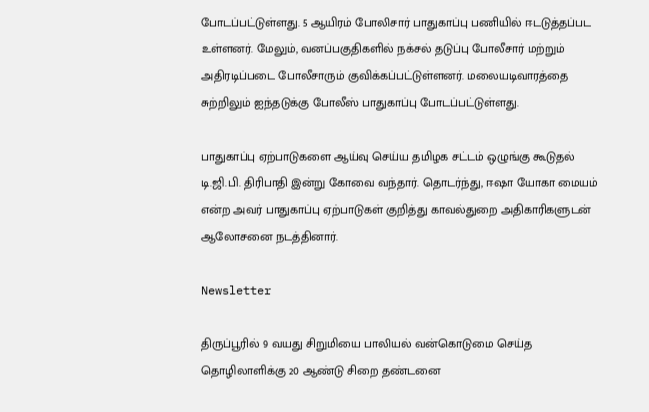போடப்பட்டுள்ளது. 5 ஆயிரம் போலிசார் பாதுகாப்பு பணியில் ஈடடுத்தப்பட உள்ளனர். மேலும், வனப்பகுதிகளில் நக்சல் தடுப்பு போலீசார் மற்றும் அதிரடிப்படை போலீசாரும் குவிக்கப்பட்டுள்ளனர். மலையடிவாரத்தை சுற்றிலும் ஐந்தடுக்கு போலீஸ் பாதுகாப்பு போடப்பட்டுள்ளது.

பாதுகாப்பு ஏற்பாடுகளை ஆய்வு செய்ய தமிழக சட்டம் ஒழுங்கு கூடுதல் டி.ஜி.பி. திரிபாதி இன்று கோவை வந்தார். தொடர்ந்து, ஈஷா யோகா மையம் என்ற அவர் பாதுகாப்பு ஏற்பாடுகள் குறித்து காவல்துறை அதிகாரிகளுடன் ஆலோசனை நடத்தினார்.

Newsletter

திருப்பூரில் 9 வயது சிறுமியை பாலியல் வன்கொடுமை செய்த தொழிலாளிக்கு 20 ஆண்டு சிறை தண்டனை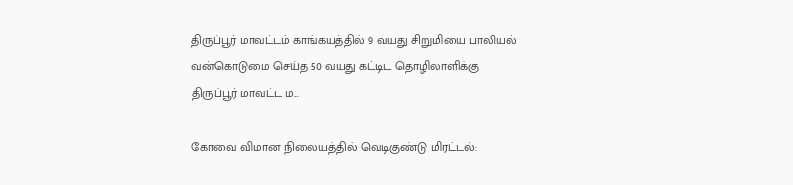திருப்பூர் மாவட்டம் காங்கயத்தில் 9 வயது சிறுமியை பாலியல் வன்கொடுமை செய்த 50 வயது கட்டிட தொழிலாளிக்கு திருப்பூர் மாவட்ட ம...

கோவை விமான நிலையத்தில் வெடிகுண்டு மிரட்டல்: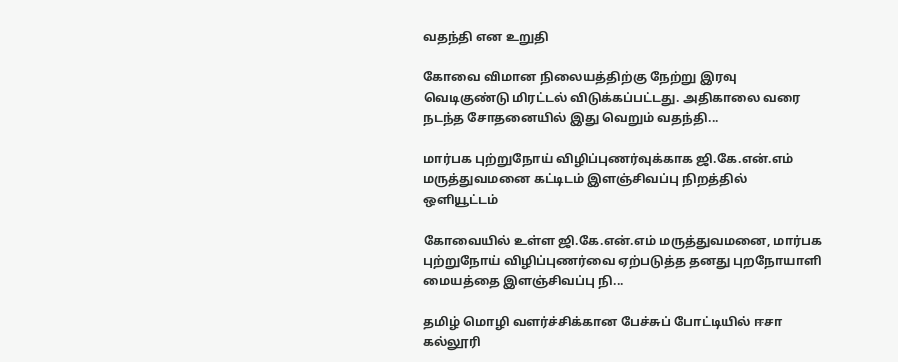வதந்தி என உறுதி

கோவை விமான நிலையத்திற்கு நேற்று இரவு வெடிகுண்டு மிரட்டல் விடுக்கப்பட்டது. அதிகாலை வரை நடந்த சோதனையில் இது வெறும் வதந்தி...

மார்பக புற்றுநோய் விழிப்புணர்வுக்காக ஜி.கே.என்.எம் மருத்துவமனை கட்டிடம் இளஞ்சிவப்பு நிறத்தில் ஒளியூட்டம்

கோவையில் உள்ள ஜி.கே.என்.எம் மருத்துவமனை, மார்பக புற்றுநோய் விழிப்புணர்வை ஏற்படுத்த தனது புறநோயாளி மையத்தை இளஞ்சிவப்பு நி...

தமிழ் மொழி வளர்ச்சிக்கான பேச்சுப் போட்டியில் ஈசா கல்லூரி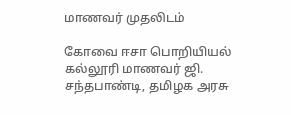மாணவர் முதலிடம்

கோவை ஈசா பொறியியல் கல்லூரி மாணவர் ஜி. சந்தபாண்டி, தமிழக அரசு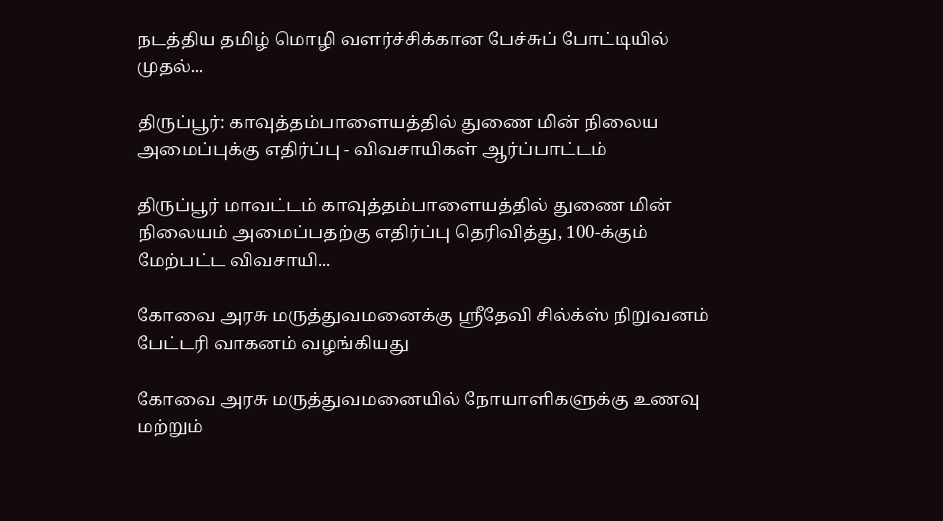நடத்திய தமிழ் மொழி வளர்ச்சிக்கான பேச்சுப் போட்டியில் முதல்...

திருப்பூர்: காவுத்தம்பாளையத்தில் துணை மின் நிலைய அமைப்புக்கு எதிர்ப்பு - விவசாயிகள் ஆர்ப்பாட்டம்

திருப்பூர் மாவட்டம் காவுத்தம்பாளையத்தில் துணை மின் நிலையம் அமைப்பதற்கு எதிர்ப்பு தெரிவித்து, 100-க்கும் மேற்பட்ட விவசாயி...

கோவை அரசு மருத்துவமனைக்கு ஸ்ரீதேவி சில்க்ஸ் நிறுவனம் பேட்டரி வாகனம் வழங்கியது

கோவை அரசு மருத்துவமனையில் நோயாளிகளுக்கு உணவு மற்றும்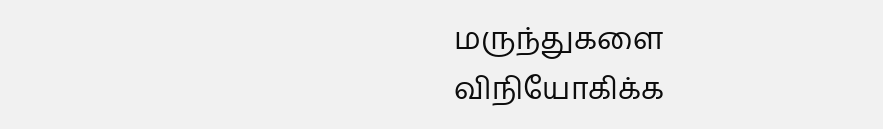மருந்துகளை விநியோகிக்க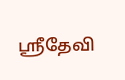ஸ்ரீதேவி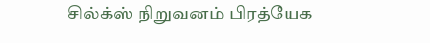சில்க்ஸ் நிறுவனம் பிரத்யேக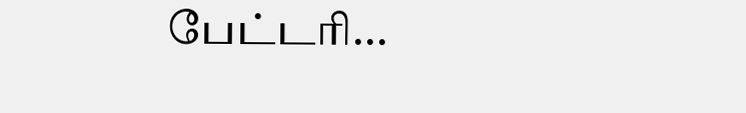பேட்டரி...